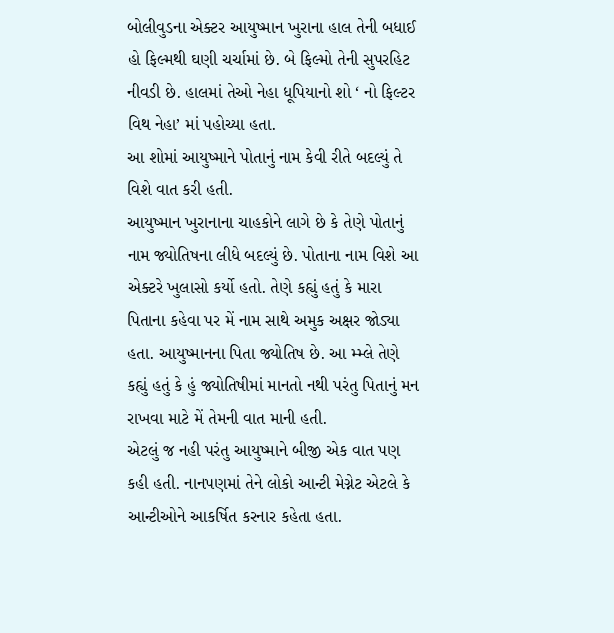બોલીવુડના એક્ટર આયુષ્માન ખુરાના હાલ તેની બધાઈ હો ફિલ્મથી ઘણી ચર્ચામાં છે. બે ફિલ્મો તેની સુપરહિટ નીવડી છે. હાલમાં તેઓ નેહા ધૂપિયાનો શો ‘ નો ફિલ્ટર વિથ નેહા’ માં પહોચ્યા હતા.
આ શોમાં આયુષ્માને પોતાનું નામ કેવી રીતે બદલ્યું તે વિશે વાત કરી હતી.
આયુષ્માન ખુરાનાના ચાહકોને લાગે છે કે તેણે પોતાનું નામ જ્યોતિષના લીધે બદલ્યું છે. પોતાના નામ વિશે આ એક્ટરે ખુલાસો કર્યો હતો. તેણે કહ્યું હતું કે મારા પિતાના કહેવા પર મેં નામ સાથે અમુક અક્ષર જોડ્યા હતા. આયુષ્માનના પિતા જ્યોતિષ છે. આ મ્મ્લે તેણે કહ્યું હતું કે હું જ્યોતિષીમાં માનતો નથી પરંતુ પિતાનું મન રાખવા માટે મેં તેમની વાત માની હતી.
એટલું જ નહી પરંતુ આયુષ્માને બીજી એક વાત પણ કહી હતી. નાનપણમાં તેને લોકો આન્ટી મેગ્નેટ એટલે કે આન્ટીઓને આકર્ષિત કરનાર કહેતા હતા.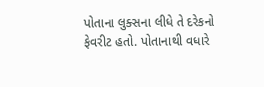પોતાના લુક્સના લીધે તે દરેકનો ફેવરીટ હતો. પોતાનાથી વધારે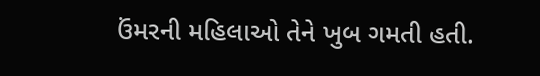ઉંમરની મહિલાઓ તેને ખુબ ગમતી હતી.